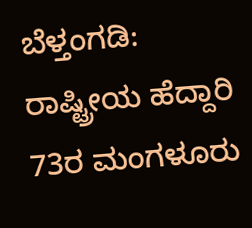ಬೆಳ್ತಂಗಡಿ: ರಾಷ್ಟ್ರೀಯ ಹೆದ್ದಾರಿ 73ರ ಮಂಗಳೂರು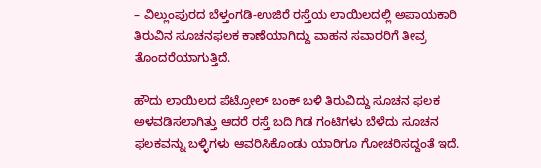– ವಿಲ್ಲುಂಪುರದ ಬೆಳ್ತಂಗಡಿ-ಉಜಿರೆ ರಸ್ತೆಯ ಲಾಯಿಲದಲ್ಲಿ ಅಪಾಯಕಾರಿ ತಿರುವಿನ ಸೂಚನಫಲಕ ಕಾಣೆಯಾಗಿದ್ದು ವಾಹನ ಸವಾರರಿಗೆ ತೀವ್ರ ತೊಂದರೆಯಾಗುತ್ತಿದೆ.

ಹೌದು ಲಾಯಿಲದ ಪೆಟ್ರೋಲ್ ಬಂಕ್ ಬಳಿ ತಿರುವಿದ್ದು ಸೂಚನ ಫಲಕ ಅಳವಡಿಸಲಾಗಿತ್ತು ಆದರೆ ರಸ್ತೆ ಬದಿ ಗಿಡ ಗಂಟಿಗಳು ಬೆಳೆದು ಸೂಚನ ಫಲಕವನ್ನು ಬಳ್ಳಿಗಳು ಆವರಿಸಿಕೊಂಡು ಯಾರಿಗೂ ಗೋಚರಿಸದ್ದಂತೆ ಇದೆ.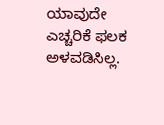ಯಾವುದೇ ಎಚ್ಚರಿಕೆ ಫಲಕ ಅಳವಡಿಸಿಲ್ಲ.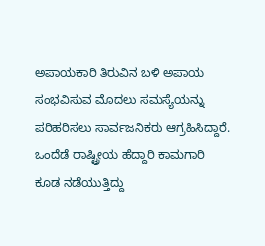ಅಪಾಯಕಾರಿ ತಿರುವಿನ ಬಳಿ ಅಪಾಯ ಸಂಭವಿಸುವ ಮೊದಲು ಸಮಸ್ಯೆಯನ್ನು ಪರಿಹರಿಸಲು ಸಾರ್ವಜನಿಕರು ಆಗ್ರಹಿಸಿದ್ದಾರೆ. ಒಂದೆಡೆ ರಾಷ್ಟ್ರೀಯ ಹೆದ್ದಾರಿ ಕಾಮಗಾರಿ ಕೂಡ ನಡೆಯುತ್ತಿದ್ದು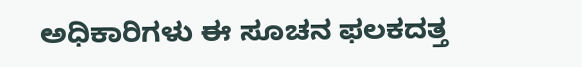ಅಧಿಕಾರಿಗಳು ಈ ಸೂಚನ ಫಲಕದತ್ತ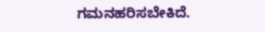ಗಮನಹರಿಸಬೇಕಿದೆ.